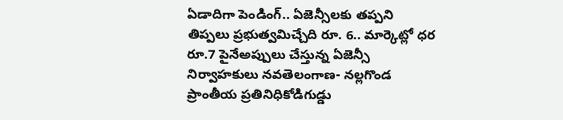ఏడాదిగా పెండింగ్.. ఏజెన్సీలకు తప్పని తిప్పలు ప్రభుత్వమిచ్చేది రూ. 6.. మార్కెట్లో ధర రూ.7 పైనేఅప్పులు చేస్తున్న ఏజెన్సీ నిర్వాహకులు నవతెలంగాణ- నల్లగొండ ప్రాంతీయ ప్రతినిధికోడిగుడ్డు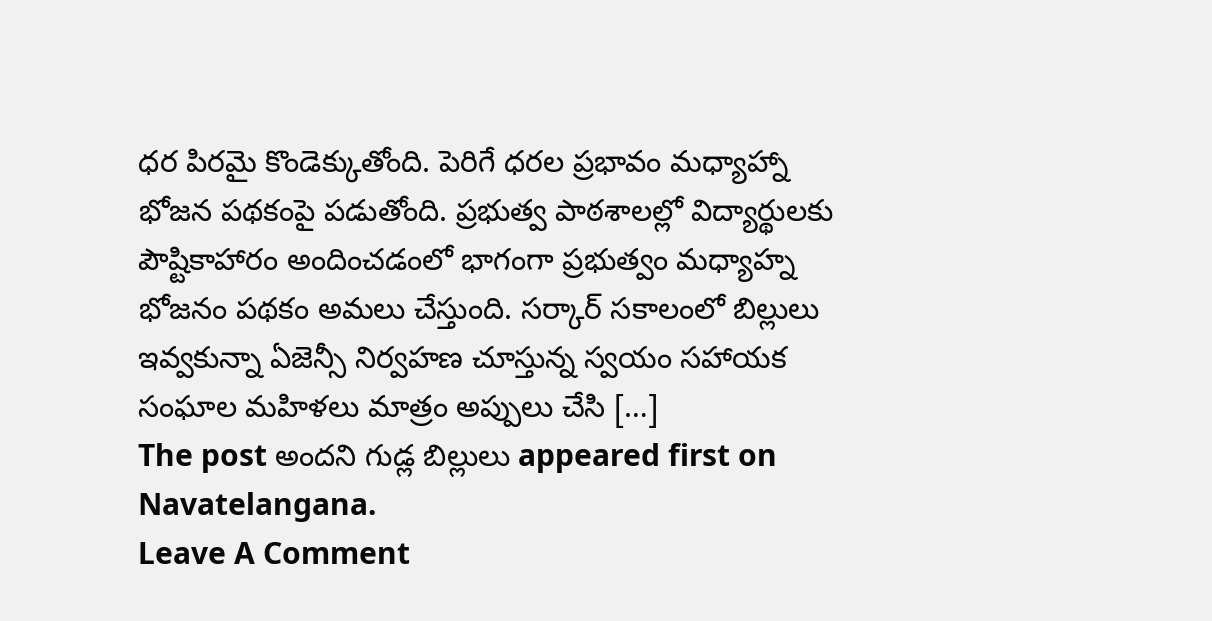ధర పిరమై కొండెక్కుతోంది. పెరిగే ధరల ప్రభావం మధ్యాహ్నా భోజన పథకంపై పడుతోంది. ప్రభుత్వ పాఠశాలల్లో విద్యార్థులకు పౌష్టికాహారం అందించడంలో భాగంగా ప్రభుత్వం మధ్యాహ్న భోజనం పథకం అమలు చేస్తుంది. సర్కార్ సకాలంలో బిల్లులు ఇవ్వకున్నా ఏజెన్సీ నిర్వహణ చూస్తున్న స్వయం సహాయక సంఘాల మహిళలు మాత్రం అప్పులు చేసి […]
The post అందని గుడ్ల బిల్లులు appeared first on Navatelangana.
Leave A Comment